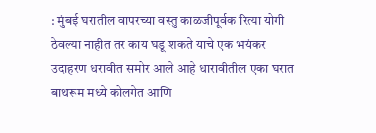: मुंबई घरातील वापरच्या वस्तु काळजीपूर्वक रित्या योगी ठेवल्या नाहीत तर काय घडू शकते याचे एक भयंकर उदाहरण धरावीत समोर आले आहे धारावीतील एका घरात बाथरूम मध्ये कोलगेत आणि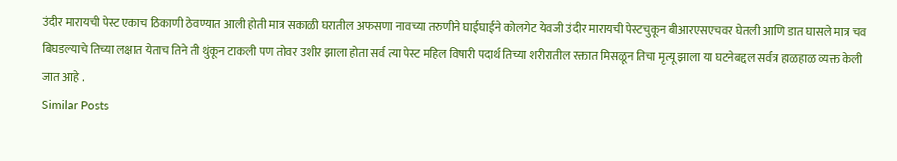उंदीर मारायची पेस्ट एकाच ठिकाणी ठेवण्यात आली होती मात्र सकाळी घरातील अफसणा नावच्या तरुणीने घाईघाईने कोलगेट येवजी उंदीर मारायची पेस्टचुकून बीआरएसएचवर घेतली आणि डात घासले मात्र चव बिघडल्याचे तिच्या लक्षात येताच तिने ती थुंकून टाकली पण तोवर उशीर झाला होता सर्व त्या पेस्ट महिल विषारी पदार्थ तिच्या शरीरातील रक्तात मिसळून तिचा मृत्यू झाला या घटनेबद्दल सर्वत्र हाळहाळ व्यक्त केली जात आहे .
Similar Posts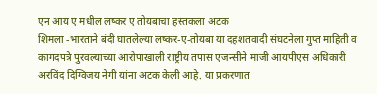एन आय ए मधील लष्कर ए तोयबाचा हस्तकला अटक
शिमला -भारताने बंदी घातलेल्या लष्कर-ए-तोयबा या दहशतवादी संघटनेला गुप्त माहिती व कागदपत्रे पुरवल्याच्या आरोपाखाली राष्ट्रीय तपास एजन्सीने माजी आयपीएस अधिकारी अरविंद दिग्विजय नेगी यांना अटक केली आहे. या प्रकरणात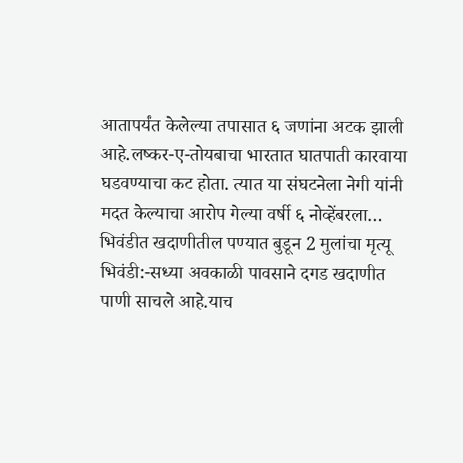आतापर्यंत केलेल्या तपासात ६ जणांना अटक झाली आहे.लष्कर-ए-तोयबाचा भारतात घातपाती कारवाया घडवण्याचा कट होता. त्यात या संघटनेला नेगी यांनी मदत केल्याचा आरोप गेल्या वर्षी ६ नोव्हेंबरला…
भिवंडीत खदाणीतील पण्यात बुडून 2 मुलांचा मृत्यू
भिवंडी:-सध्या अवकाळी पावसाने दगड खदाणीत पाणी साचले आहे.याच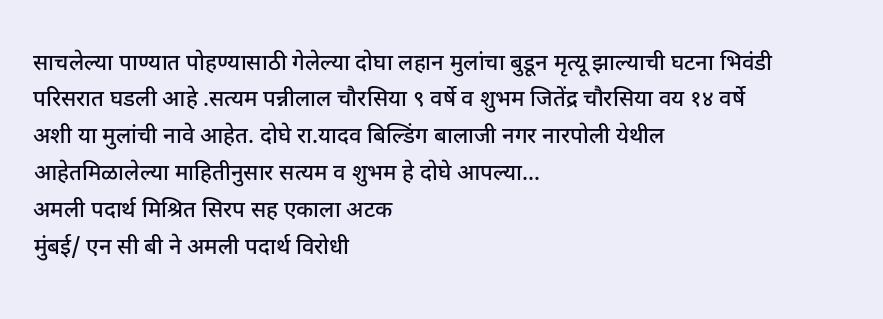साचलेल्या पाण्यात पोहण्यासाठी गेलेल्या दोघा लहान मुलांचा बुडून मृत्यू झाल्याची घटना भिवंडी परिसरात घडली आहे .सत्यम पन्नीलाल चौरसिया ९ वर्षे व शुभम जितेंद्र चौरसिया वय १४ वर्षे अशी या मुलांची नावे आहेत. दोघे रा.यादव बिल्डिंग बालाजी नगर नारपोली येथील आहेतमिळालेल्या माहितीनुसार सत्यम व शुभम हे दोघे आपल्या…
अमली पदार्थ मिश्रित सिरप सह एकाला अटक
मुंबई/ एन सी बी ने अमली पदार्थ विरोधी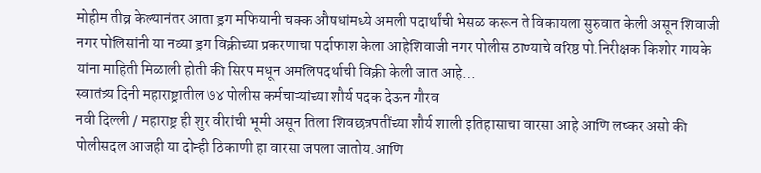मोहीम तीव्र केल्यानंतर आता ड्रग मफियानी चक्क औषधांमध्ये अमली पदार्थांची भेसळ करून ते विकायला सुरुवात केली असून शिवाजी नगर पोलिसांनी या नव्या ड्रग विक्रीच्या प्रकरणाचा पर्दाफाश केला आहेशिवाजी नगर पोलीस ठाण्याचे वरिष्ठ पो.निरीक्षक किशोर गायके यांना माहिती मिळाली होती की सिरप मधून अमलिपदर्थाची विक्री केली जात आहे…
स्वातंत्र्य दिनी महाराष्ट्रातील ७४ पोलीस कर्मचाऱ्यांच्या शौर्य पदक देऊन गौरव
नवी दिल्ली / महाराष्ट्र ही शुर वीरांची भूमी असून तिला शिवछत्रपतींच्या शौर्य शाली इतिहासाचा वारसा आहे आणि लष्कर असो की पोलीसदल आजही या दोन्ही ठिकाणी हा वारसा जपला जातोय.आणि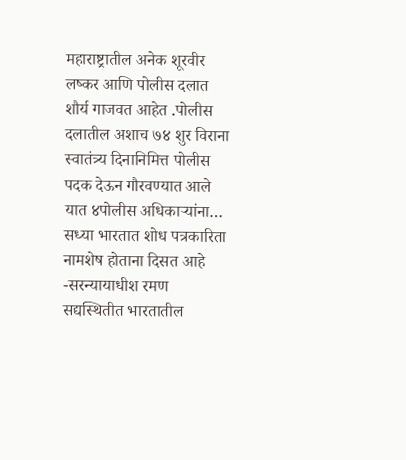महाराष्ट्रातील अनेक शूरवीर लष्कर आणि पोलीस दलात शौर्य गाजवत आहेत .पोलीस दलातील अशाच ७४ शुर विराना स्वातंत्र्य दिनानिमित्त पोलीस पदक देऊन गौरवण्यात आले यात ४पोलीस अधिकाऱ्यांना…
सध्या भारतात शोध पत्रकारिता नामशेष होताना दिसत आहे -सरन्यायाधीश रमण
सद्यस्थितीत भारतातील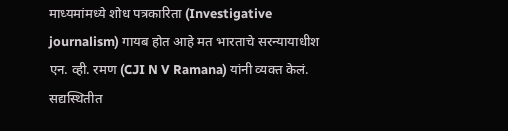माध्यमांमध्ये शोध पत्रकारिता (Investigative journalism) गायब होत आहे मत भारताचे सरन्यायाधीश एन. व्ही. रमण (CJI N V Ramana) यांनी व्यक्त केलं. सद्यस्थितीत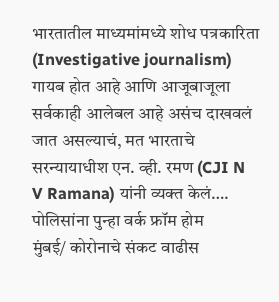भारतातील माध्यमांमध्ये शोध पत्रकारिता (Investigative journalism) गायब होत आहे आणि आजूबाजूला सर्वकाही आलेबल आहे असंच दाखवलं जात असल्याचं, मत भारताचे सरन्यायाधीश एन. व्ही. रमण (CJI N V Ramana) यांनी व्यक्त केलं….
पोलिसांना पुन्हा वर्क फ्रॉम होम
मुंबई/ कोरोनाचे संकट वाढीस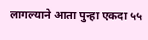लागल्याने आता पुन्हा एकदा ५५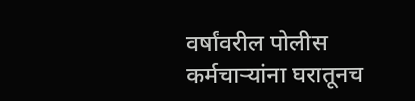वर्षांवरील पोलीस कर्मचाऱ्यांना घरातूनच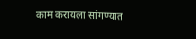काम करायला सांगण्यात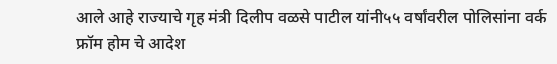आले आहे राज्याचे गृह मंत्री दिलीप वळसे पाटील यांनी५५ वर्षांवरील पोलिसांना वर्क फ्रॉम होम चे आदेश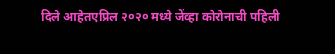दिले आहेतएप्रिल २०२० मध्ये जेंव्हा कोरोनाची पहिली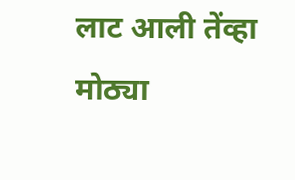लाट आली तेंव्हा मोठ्या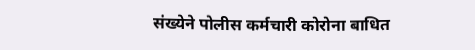संख्येने पोलीस कर्मचारी कोरोना बाधित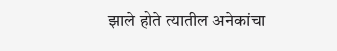झाले होते त्यातील अनेकांचा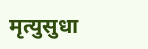मृत्युसुधा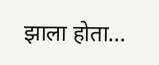झाला होता…